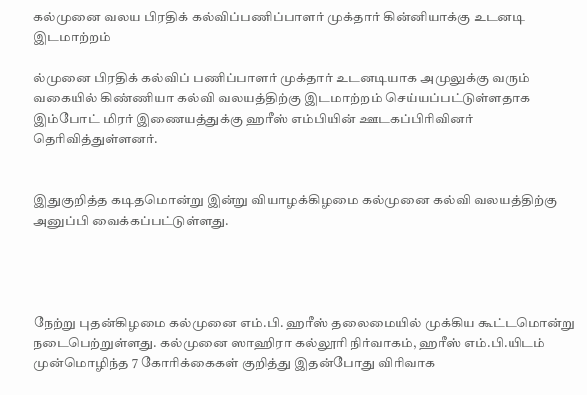கல்முனை வலய பிரதிக் கல்விப்பணிப்பாளர் முக்தார் கின்னியாக்கு உடனடி இடமாற்றம்

ல்முனை பிரதிக் கல்விப் பணிப்பாளர் முக்தார் உடனடியாக அமுலுக்கு வரும் வகையில் கிண்ணியா கல்வி வலயத்திற்கு இடமாற்றம் செய்யப்பட்டுள்ளதாக இம்போட் மிரர் இணையத்துக்கு ஹரீஸ் எம்பியின் ஊடகப்பிரிவினர் தெரிவித்துள்ளனர்.


இதுகுறித்த கடிதமொன்று இன்று வியாழக்கிழமை கல்முனை கல்வி வலயத்திற்கு அனுப்பி வைக்கப்பட்டுள்ளது.




நேற்று புதன்கிழமை கல்முனை எம்.பி. ஹரீஸ் தலைமையில் முக்கிய கூட்டமொன்று நடைபெற்றுள்ளது. கல்முனை ஸாஹிரா கல்லூரி நிர்வாகம், ஹரீஸ் எம்.பி.யிடம் முன்மொழிந்த 7 கோரிக்கைகள் குறித்து இதன்போது விரிவாக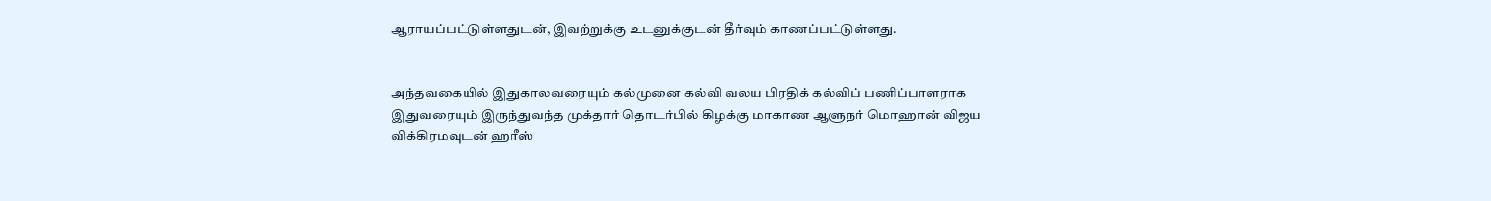ஆராயப்பட்டுள்ளதுடன், இவற்றுக்கு உடனுக்குடன் தீர்வும் காணப்பட்டுள்ளது.


அந்தவகையில் இதுகாலவரையும் கல்முனை கல்வி வலய பிரதிக் கல்விப் பணிப்பாளராக இதுவரையும் இருந்துவந்த முக்தார் தொடர்பில் கிழக்கு மாகாண ஆளுநர் மொஹான் விஜய விக்கிரமவுடன் ஹரீஸ்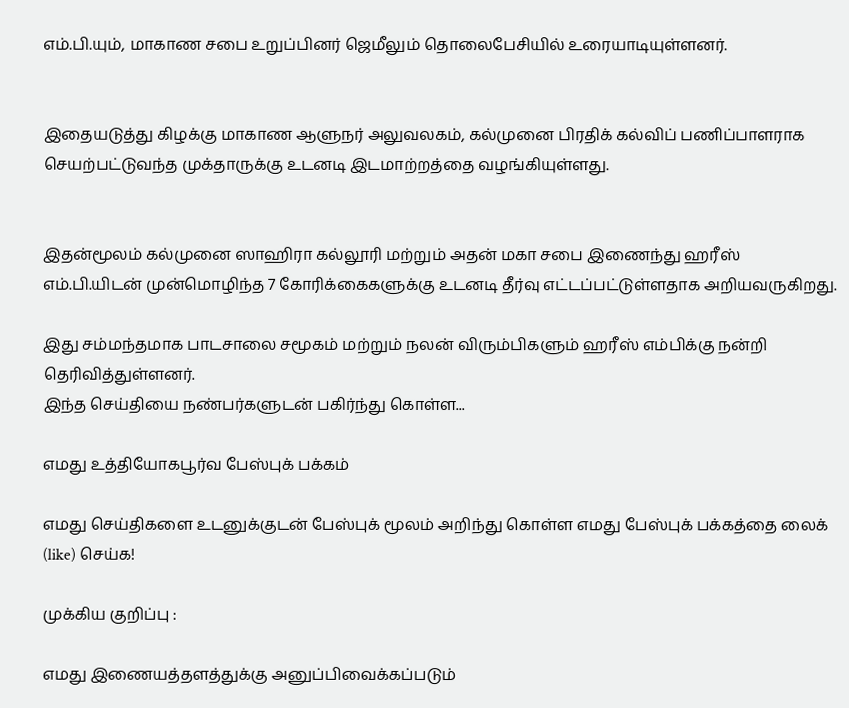எம்.பி.யும், மாகாண சபை உறுப்பினர் ஜெமீலும் தொலைபேசியில் உரையாடியுள்ளனர்.


இதையடுத்து கிழக்கு மாகாண ஆளுநர் அலுவலகம், கல்முனை பிரதிக் கல்விப் பணிப்பாளராக செயற்பட்டுவந்த முக்தாருக்கு உடனடி இடமாற்றத்தை வழங்கியுள்ளது.


இதன்மூலம் கல்முனை ஸாஹிரா கல்லூரி மற்றும் அதன் மகா சபை இணைந்து ஹரீஸ் எம்.பி.யிடன் முன்மொழிந்த 7 கோரிக்கைகளுக்கு உடனடி தீர்வு எட்டப்பட்டுள்ளதாக அறியவருகிறது.

இது சம்மந்தமாக பாடசாலை சமூகம் மற்றும் நலன் விரும்பிகளும் ஹரீஸ் எம்பிக்கு நன்றி தெரிவித்துள்ளனர்.
இந்த செய்தியை நண்பர்களுடன் பகிர்ந்து கொள்ள...

எமது உத்தியோகபூர்வ பேஸ்புக் பக்கம்

எமது செய்திகளை உடனுக்குடன் பேஸ்புக் மூலம் அறிந்து கொள்ள எமது பேஸ்புக் பக்கத்தை லைக் (like) செய்க!

முக்கிய குறிப்பு :

எமது இணையத்தளத்துக்கு அனுப்பிவைக்கப்படும்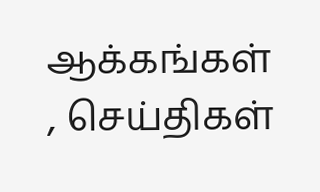ஆக்கங்கள் , செய்திகள்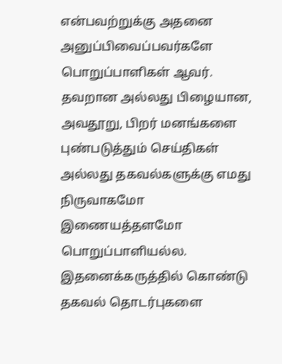என்பவற்றுக்கு அதனை அனுப்பிவைப்பவர்களே பொறுப்பாளிகள் ஆவர். தவறான அல்லது பிழையான, அவதூறு, பிறர் மனங்களை புண்படுத்தும் செய்திகள் அல்லது தகவல்களுக்கு எமது நிருவாகமோ இணையத்தளமோ பொறுப்பாளியல்ல. இதனைக்கருத்தில் கொண்டு தகவல் தொடர்புகளை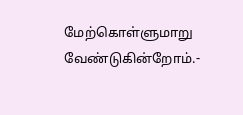மேற்கொள்ளுமாறு வேண்டுகின்றோம்.-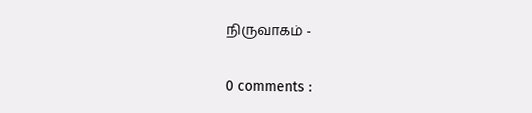நிருவாகம் -

0 comments :